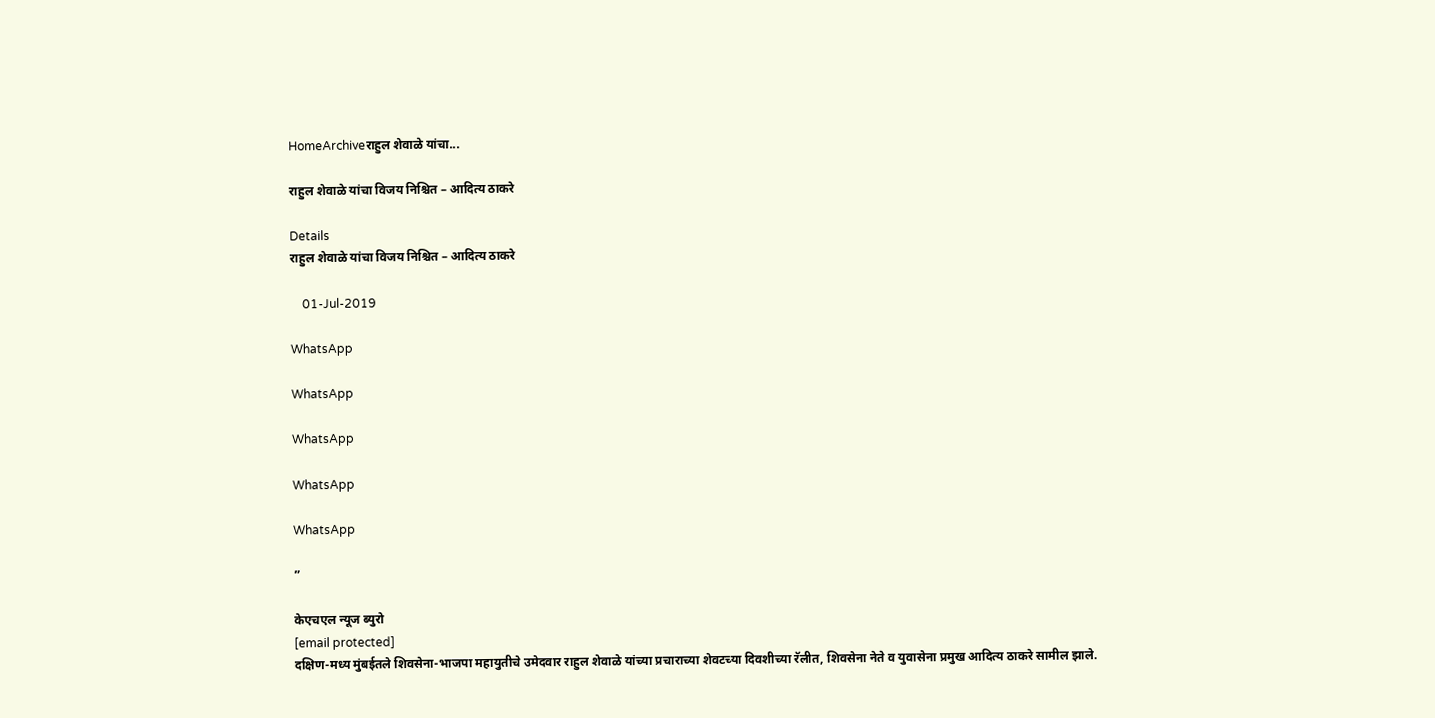HomeArchiveराहुल शेवाळे यांचा...

राहुल शेवाळे यांचा विजय निश्चित – आदित्य ठाकरे

Details
राहुल शेवाळे यांचा विजय निश्चित – आदित्य ठाकरे

    01-Jul-2019

WhatsApp

WhatsApp

WhatsApp

WhatsApp

WhatsApp

”

केएचएल न्यूज ब्युरो
[email protected]
दक्षिण-मध्य मुंबईतले शिवसेना-भाजपा महायुतीचे उमेदवार राहुल शेवाळे यांच्या प्रचाराच्या शेवटच्या दिवशीच्या रॅलीत, शिवसेना नेते व युवासेना प्रमुख आदित्य ठाकरे सामील झाले.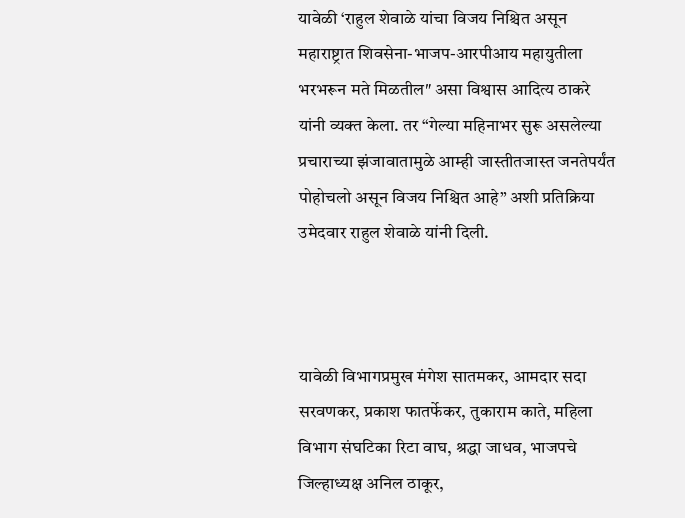यावेळी ‘राहुल शेवाळे यांचा विजय निश्चित असून महाराष्ट्रात शिवसेना-भाजप-आरपीआय महायुतीला भरभरून मते मिळतील″ असा विश्वास आदित्य ठाकरे यांनी व्यक्त केला. तर “गेल्या महिनाभर सुरू असलेल्या प्रचाराच्या झंजावातामुळे आम्ही जास्तीतजास्त जनतेपर्यंत पोहोचलो असून विजय निश्चित आहे” अशी प्रतिक्रिया उमेदवार राहुल शेवाळे यांनी दिली.



यावेळी विभागप्रमुख मंगेश सातमकर, आमदार सदा सरवणकर, प्रकाश फातर्फेकर, तुकाराम काते, महिला विभाग संघटिका रिटा वाघ, श्रद्धा जाधव, भाजपचे जिल्हाध्यक्ष अनिल ठाकूर,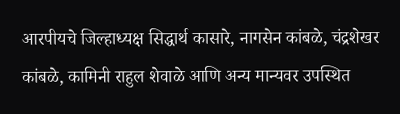आरपीयचे जिल्हाध्यक्ष सिद्धार्थ कासारे, नागसेन कांबळे, चंद्रशेखर कांबळे, कामिनी राहुल शेवाळे आणि अन्य मान्यवर उपस्थित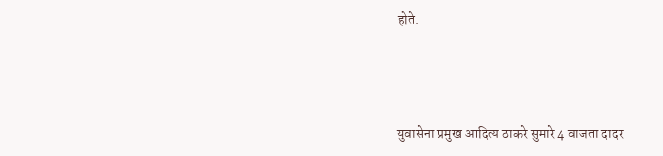होते.



युवासेना प्रमुख आदित्य ठाकरे सुमारे 4 वाजता दादर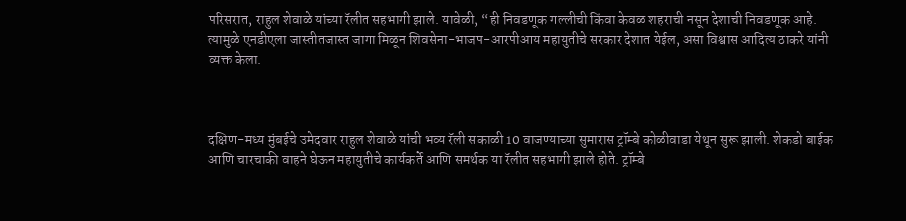परिसरात, राहुल शेवाळे यांच्या रॅलीत सहभागी झाले. यावेळी, “ही निवडणूक गल्लीची किंवा केवळ शहराची नसून देशाची निवडणूक आहे. त्यामुळे एनडीएला जास्तीतजास्त जागा मिळून शिवसेना-भाजप-आरपीआय महायुतीचे सरकार देशात येईल, असा विश्वास आदित्य ठाकरे यांनी व्यक्त केला.



दक्षिण-मध्य मुंबईचे उमेदवार राहुल शेवाळे यांची भव्य रॅली सकाळी 10 वाजण्याच्या सुमारास ट्रॉम्बे कोळीवाडा येथून सुरू झाली. शेकडो बाईक आणि चारचाकी वाहने घेऊन महायुतीचे कार्यकर्ते आणि समर्थक या रॅलीत सहभागी झाले होते. ट्रॉम्बे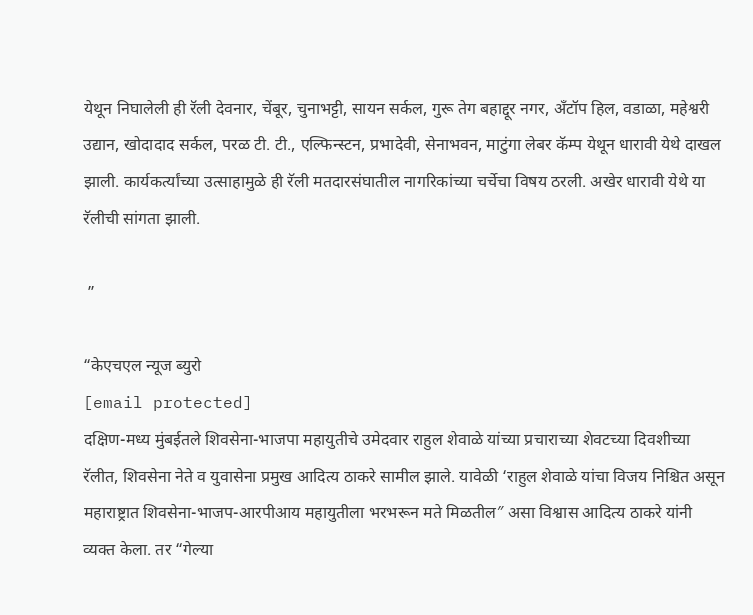येथून निघालेली ही रॅली देवनार, चेंबूर, चुनाभट्टी, सायन सर्कल, गुरू तेग बहाद्दूर नगर, अँटॉप हिल, वडाळा, महेश्वरी उद्यान, खोदादाद सर्कल, परळ टी. टी., एल्फिन्स्टन, प्रभादेवी, सेनाभवन, माटुंगा लेबर कॅम्प येथून धारावी येथे दाखल झाली. कार्यकर्त्यांच्या उत्साहामुळे ही रॅली मतदारसंघातील नागरिकांच्या चर्चेचा विषय ठरली. अखेर धारावी येथे या रॅलीची सांगता झाली.

 ”

“केएचएल न्यूज ब्युरो
[email protected]
दक्षिण-मध्य मुंबईतले शिवसेना-भाजपा महायुतीचे उमेदवार राहुल शेवाळे यांच्या प्रचाराच्या शेवटच्या दिवशीच्या रॅलीत, शिवसेना नेते व युवासेना प्रमुख आदित्य ठाकरे सामील झाले. यावेळी ‘राहुल शेवाळे यांचा विजय निश्चित असून महाराष्ट्रात शिवसेना-भाजप-आरपीआय महायुतीला भरभरून मते मिळतील″ असा विश्वास आदित्य ठाकरे यांनी व्यक्त केला. तर “गेल्या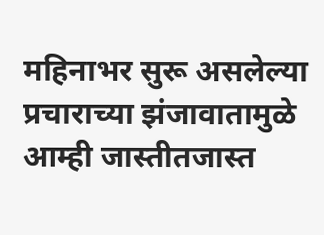महिनाभर सुरू असलेल्या प्रचाराच्या झंजावातामुळे आम्ही जास्तीतजास्त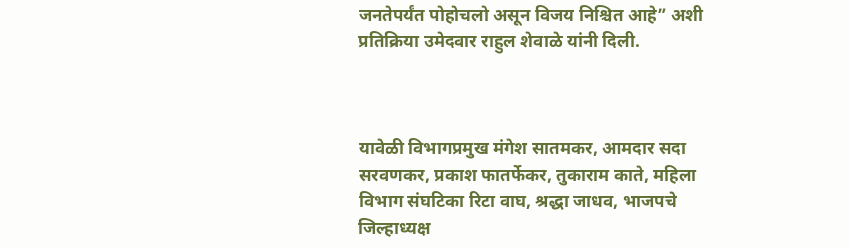जनतेपर्यंत पोहोचलो असून विजय निश्चित आहे” अशी प्रतिक्रिया उमेदवार राहुल शेवाळे यांनी दिली.



यावेळी विभागप्रमुख मंगेश सातमकर, आमदार सदा सरवणकर, प्रकाश फातर्फेकर, तुकाराम काते, महिला विभाग संघटिका रिटा वाघ, श्रद्धा जाधव, भाजपचे जिल्हाध्यक्ष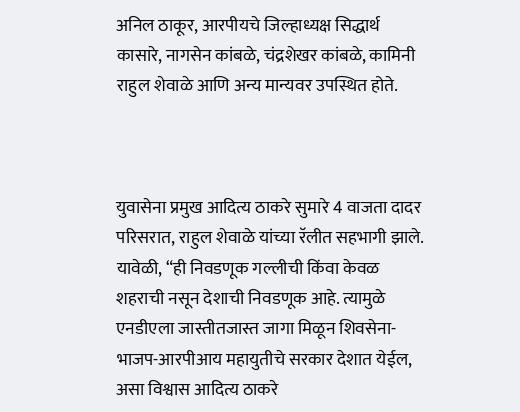अनिल ठाकूर, आरपीयचे जिल्हाध्यक्ष सिद्धार्थ कासारे, नागसेन कांबळे, चंद्रशेखर कांबळे, कामिनी राहुल शेवाळे आणि अन्य मान्यवर उपस्थित होते.



युवासेना प्रमुख आदित्य ठाकरे सुमारे 4 वाजता दादर परिसरात, राहुल शेवाळे यांच्या रॅलीत सहभागी झाले. यावेळी, “ही निवडणूक गल्लीची किंवा केवळ शहराची नसून देशाची निवडणूक आहे. त्यामुळे एनडीएला जास्तीतजास्त जागा मिळून शिवसेना-भाजप-आरपीआय महायुतीचे सरकार देशात येईल, असा विश्वास आदित्य ठाकरे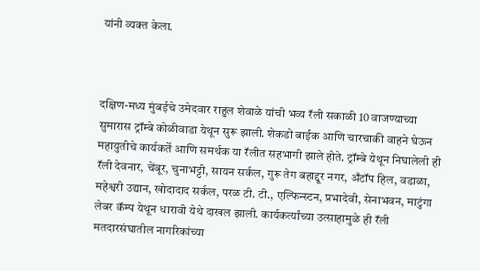यांनी व्यक्त केला.



दक्षिण-मध्य मुंबईचे उमेदवार राहुल शेवाळे यांची भव्य रॅली सकाळी 10 वाजण्याच्या सुमारास ट्रॉम्बे कोळीवाडा येथून सुरू झाली. शेकडो बाईक आणि चारचाकी वाहने घेऊन महायुतीचे कार्यकर्ते आणि समर्थक या रॅलीत सहभागी झाले होते. ट्रॉम्बे येथून निघालेली ही रॅली देवनार, चेंबूर, चुनाभट्टी, सायन सर्कल, गुरू तेग बहाद्दूर नगर, अँटॉप हिल, वडाळा, महेश्वरी उद्यान, खोदादाद सर्कल, परळ टी. टी., एल्फिन्स्टन, प्रभादेवी, सेनाभवन, माटुंगा लेबर कॅम्प येथून धारावी येथे दाखल झाली. कार्यकर्त्यांच्या उत्साहामुळे ही रॅली मतदारसंघातील नागरिकांच्या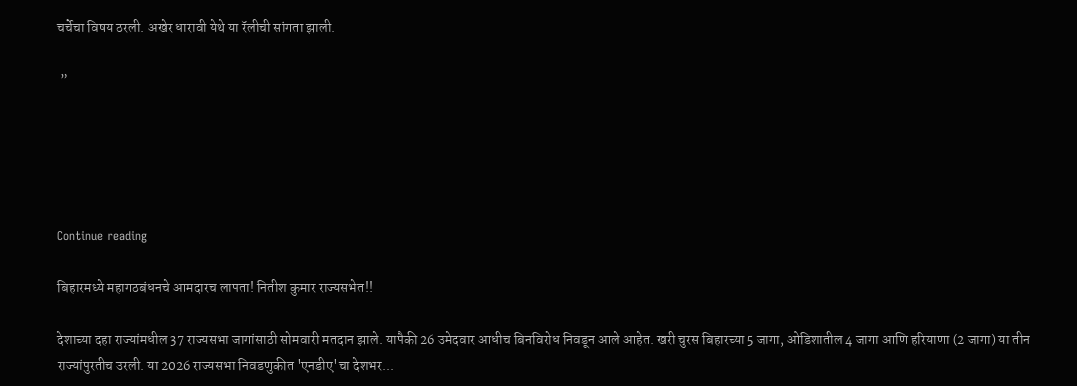चर्चेचा विषय ठरली. अखेर धारावी येथे या रॅलीची सांगता झाली.

 ”





Continue reading

बिहारमध्ये महागठबंधनचे आमदारच लापता! नितीश कुमार राज्यसभेत!!

देशाच्या दहा राज्यांमधील 37 राज्यसभा जागांसाठी सोमवारी मतदान झाले. यापैकी 26 उमेदवार आधीच बिनविरोध निवडून आले आहेत. खरी चुरस बिहारच्या 5 जागा, ओडिशातील 4 जागा आणि हरियाणा (2 जागा) या तीन राज्यांपुरतीच उरली. या 2026 राज्यसभा निवडणुकीत 'एनडीए'चा देशभर...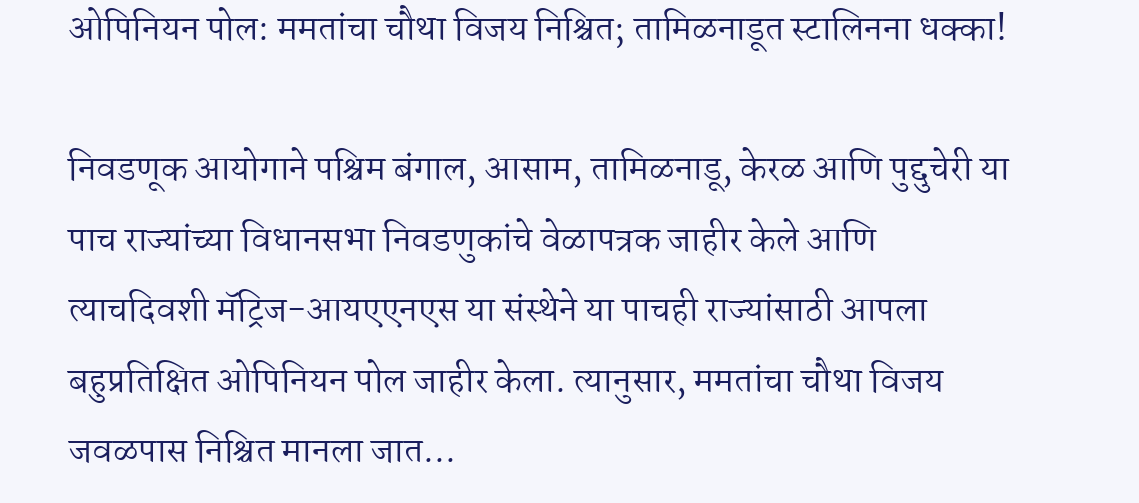ओपिनियन पोल: ममतांचा चौथा विजय निश्चित; तामिळनाडूत स्टालिनना धक्का!

निवडणूक आयोगाने पश्चिम बंगाल, आसाम, तामिळनाडू, केरळ आणि पुद्दुचेरी या पाच राज्यांच्या विधानसभा निवडणुकांचे वेळापत्रक जाहीर केले आणि त्याचदिवशी मॅट्रिज-आयएएनएस या संस्थेने या पाचही राज्यांसाठी आपला बहुप्रतिक्षित ओपिनियन पोल जाहीर केला. त्यानुसार, ममतांचा चौथा विजय जवळपास निश्चित मानला जात...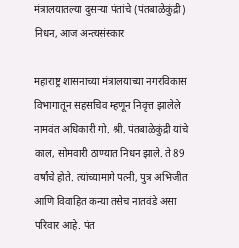मंत्रालयातल्या दुसऱ्या पंतांचे (पंतबाळेकुंद्री) निधन, आज अन्त्यसंस्कार

महाराष्ट्र शासनाच्या मंत्रालयाच्या नगरविकास विभागातून सहसचिव म्हणून निवृत्त झालेले नामवंत अधिकारी गो. श्री. पंतबाळेकुंद्री यांचे काल, सोमवारी ठाण्यात निधन झाले. ते 89 वर्षांचे होते. त्यांच्यामागे पत्नी, पुत्र अभिजीत आणि विवाहित कन्या तसेच नातवंडे असा परिवार आहे. पंत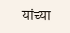यांच्या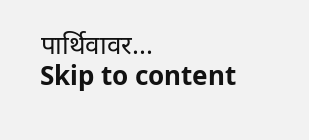पार्थिवावर...
Skip to content